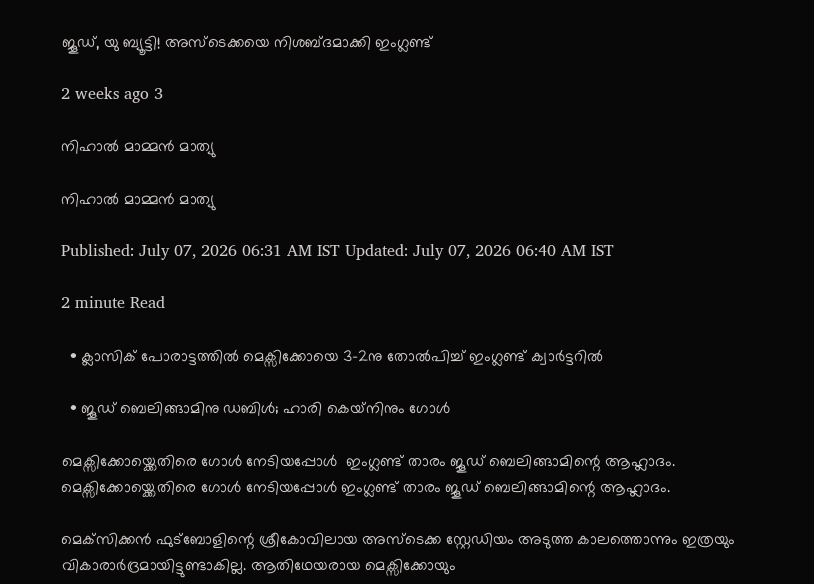ജൂഡ്, യു ബ്യൂട്ടി! അസ്ടെക്കയെ നിശബ്ദമാക്കി ഇംഗ്ലണ്ട്

2 weeks ago 3

നിഹാൽ മാമ്മൻ മാത്യു

നിഹാൽ മാമ്മൻ മാത്യു

Published: July 07, 2026 06:31 AM IST Updated: July 07, 2026 06:40 AM IST

2 minute Read

  • ക്ലാസിക് പോരാട്ടത്തിൽ മെക്സിക്കോയെ 3–2നു തോൽപിച്ച് ഇംഗ്ലണ്ട് ക്വാർട്ടറിൽ

  • ജൂഡ് ബെലിങ്ങാമിനു ഡബിൾ; ഹാരി കെയ്‌നിനും ഗോൾ

മെക്സിക്കോയ്ക്കെതിരെ ഗോൾ നേടിയപ്പോൾ  ഇംഗ്ലണ്ട് താരം ജൂഡ് ബെലിങ്ങാമിന്റെ ആഹ്ലാദം.
മെക്സിക്കോയ്ക്കെതിരെ ഗോൾ നേടിയപ്പോൾ ഇംഗ്ലണ്ട് താരം ജൂഡ് ബെലിങ്ങാമിന്റെ ആഹ്ലാദം.

മെക്‌സിക്കൻ ഫുട്ബോളിന്റെ ശ്രീകോവിലായ അസ്‍ടെക്ക സ്റ്റേഡിയം അടുത്ത കാലത്തൊന്നും ഇത്രയും വികാരാർദ്രമായിട്ടുണ്ടാകില്ല. ആതിഥേയരായ മെക്സിക്കോയും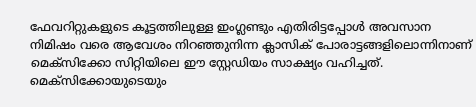ഫേവറിറ്റുകളുടെ കൂട്ടത്തിലുള്ള ഇംഗ്ലണ്ടും എതിരിട്ടപ്പോൾ അവസാന നിമിഷം വരെ ആവേശം നിറ‍ഞ്ഞുനിന്ന ക്ലാസിക് പോരാട്ടങ്ങളിലൊന്നിനാണ് മെക്സിക്കോ സിറ്റിയിലെ ഈ സ്റ്റേഡിയം സാക്ഷ്യം വഹിച്ചത്. മെക്‌സിക്കോയുടെയും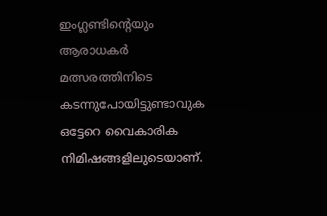ഇംഗ്ലണ്ടിന്റെയും ആരാധകർ മത്സരത്തിനിടെ കടന്നുപോയിട്ടുണ്ടാവുക ഒട്ടേറെ വൈകാരിക നിമിഷങ്ങളിലുടെയാണ്.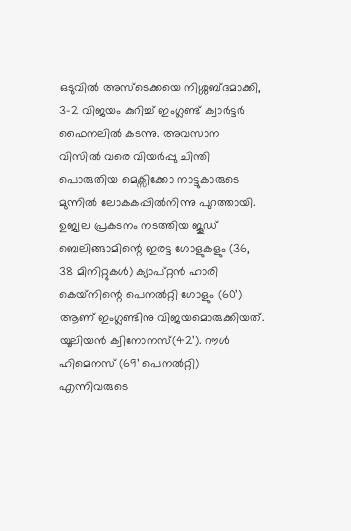ഒടുവി‍ൽ അസ്‌ടെക്കയെ നിശ്ശബ്ദമാക്കി, 3–2 വിജയം കുറിച്ച് ഇംഗ്ലണ്ട് ക്വാർട്ടർ ഫൈനലിൽ കടന്നു. അവസാന വിസിൽ വരെ വിയർപ്പു ചിന്തി പൊരുതിയ മെക്സിക്കോ നാട്ടുകാരുടെ മുന്നിൽ ലോകകപ്പിൽനിന്നു പുറത്തായി. ഉജ്വല പ്രകടനം നടത്തിയ ജൂഡ് ബെലിങ്ങാമിന്റെ ഇരട്ട ഗോളുകളും (36, 38 മിനിറ്റുകൾ) ക്യാപ്റ്റൻ ഹാരി കെയ്‌നിന്റെ പെനൽറ്റി ഗോളും (60’) ആണ് ഇംഗ്ലണ്ടിനു വിജയമൊരുക്കിയത്. യൂലിയൻ ക്വിനോനസ്(42’). റൗൾ ഹിമെനസ് (69’ പെനൽറ്റി) എന്നിവരുടെ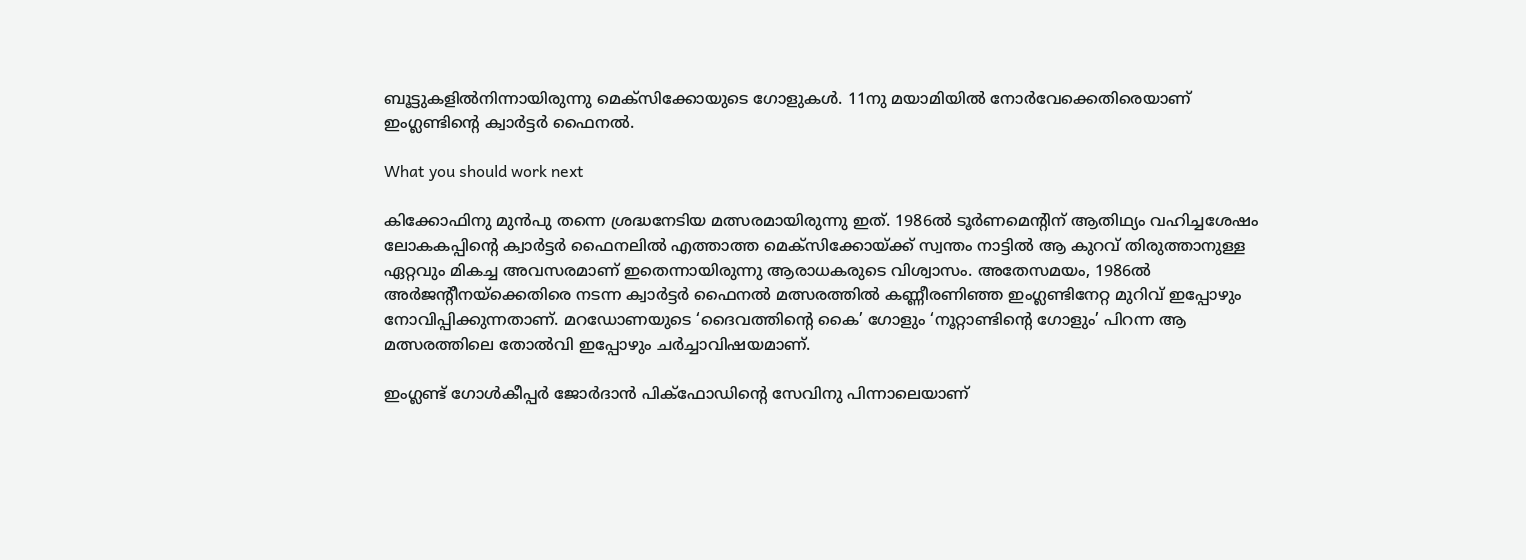ബൂട്ടുകളിൽനിന്നായിരുന്നു മെക്‌സിക്കോയുടെ ഗോളുകൾ. 11നു മയാമിയിൽ നോർവേക്കെതിരെയാണ് ഇംഗ്ലണ്ടിന്റെ ക്വാർട്ടർ ഫൈനൽ.

What you should work next

കിക്കോഫിനു മുൻപു തന്നെ ശ്രദ്ധനേടിയ മത്സരമായിരുന്നു ഇത്. 1986ൽ ടൂർണമെന്റിന് ആതിഥ്യം വഹിച്ചശേഷം ലോകകപ്പിന്റെ ക്വാർട്ടർ ഫൈനലിൽ എത്താത്ത മെക്സിക്കോയ്ക്ക് സ്വന്തം നാട്ടിൽ ആ കുറവ് തിരുത്താനുള്ള ഏറ്റവും മികച്ച അവസരമാണ് ഇതെന്നായിരുന്നു ആരാധകരുടെ വിശ്വാസം. അതേസമയം, 1986ൽ അർജന്റീനയ്ക്കെതിരെ നടന്ന ക്വാർട്ടർ ഫൈനൽ മത്സരത്തിൽ കണ്ണീരണിഞ്ഞ ഇംഗ്ലണ്ടിനേറ്റ മുറിവ് ഇപ്പോഴും നോവിപ്പിക്കുന്നതാണ്. മറഡോണയുടെ ‘ദൈവത്തിന്റെ കൈ’ ഗോളും ‘നൂറ്റാണ്ടിന്റെ ഗോളും’ പിറന്ന ആ മത്സരത്തിലെ തോൽവി ഇപ്പോഴും ചർച്ചാവിഷയമാണ്.

ഇംഗ്ലണ്ട് ഗോൾകീപ്പർ ജോർദാൻ പിക്ഫോഡിന്റെ സേവിനു പിന്നാലെയാണ്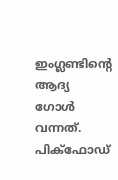ഇംഗ്ലണ്ടിന്റെ ആദ്യ ഗോൾ വന്നത്. പിക്‌ഫോഡ്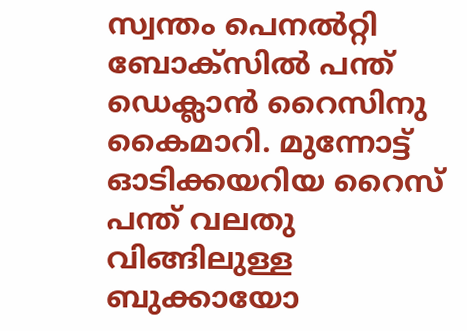സ്വന്തം പെനൽറ്റി ബോക്സിൽ പന്ത് ഡെക്ലാൻ റൈസിനു കൈമാറി. മുന്നോട്ട് ഓടിക്കയറിയ റൈസ് പന്ത് വലതു വിങ്ങിലുള്ള ബുക്കായോ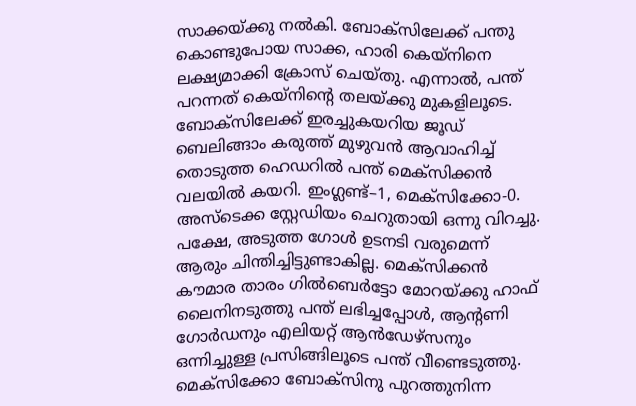സാക്കയ്ക്കു നൽകി. ബോക്സിലേക്ക് പന്തു കൊണ്ടുപോയ സാക്ക, ഹാരി കെയ്‌നിനെ ലക്ഷ്യമാക്കി ക്രോസ് ചെയ്തു. എന്നാൽ, പന്ത് പറന്നത് കെയ്‌നിന്റെ തലയ്ക്കു മുകളിലൂടെ. ബോക്സിലേക്ക് ഇരച്ചുകയറിയ ജൂഡ് ബെലിങ്ങാം കരുത്ത് മുഴുവൻ ആവാഹിച്ച് തൊടുത്ത ഹെ‍‍‍ഡറിൽ പന്ത് മെക്സിക്കൻ വലയിൽ കയറി. ഇംഗ്ലണ്ട്–1, മെക്‌സിക്കോ-0. അസ്‌ടെക്ക സ്റ്റേഡിയം ചെറുതായി ഒന്നു വിറച്ചു. പക്ഷേ, അടുത്ത ഗോൾ ഉടനടി വരുമെന്ന് ആരും ചിന്തിച്ചിട്ടുണ്ടാകില്ല. മെക്‌സിക്കൻ കൗമാര താരം ഗിൽബെർട്ടോ മോറയ്ക്കു ഹാഫ് ലൈനിനടുത്തു പന്ത് ലഭിച്ചപ്പോൾ, ആന്റണി ഗോർഡനും എലിയറ്റ് ആൻഡേഴ്സനും ഒന്നിച്ചുള്ള പ്രസിങ്ങിലൂടെ പന്ത് വീണ്ടെടുത്തു. മെ‌ക്‌സിക്കോ ബോക്സിനു പുറത്തുനിന്ന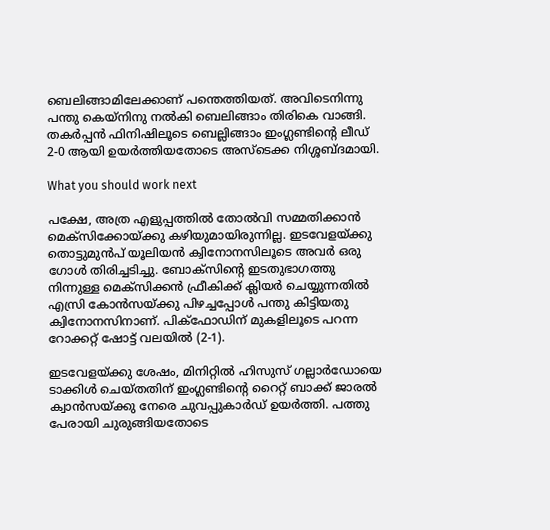ബെലിങ്ങാമിലേക്കാണ് പന്തെത്തിയത്. അവിടെനിന്നു പന്തു കെയ്‌നിനു നൽകി ബെലിങ്ങാം തിരികെ വാങ്ങി. തകർപ്പൻ ഫിനിഷിലൂടെ ബെല്ലിങ്ങാം ഇംഗ്ലണ്ടിന്റെ ലീ‍ഡ് 2-0 ആയി ഉയർത്തിയതോടെ അസ്‌ടെക്ക നിശ്ശബ്ദമായി.

What you should work next

പക്ഷേ, അത്ര എളുപ്പത്തിൽ തോൽവി സമ്മതിക്കാൻ മെക്സിക്കോയ്ക്കു കഴിയുമായിരുന്നില്ല. ഇടവേളയ്ക്കു തൊട്ടുമുൻപ് യൂലിയൻ ക്വിനോനസിലൂടെ അവർ ഒരു ഗോൾ തിരിച്ചടിച്ചു. ബോക്സിന്റെ ഇടതുഭാഗത്തു നിന്നുള്ള മെക്‌സിക്കൻ ഫ്രീകിക്ക് ക്ലിയർ ചെയ്യുന്നതിൽ എസ്രി കോൻസയ്ക്കു പിഴച്ചപ്പോൾ പന്തു കിട്ടിയതു ക്വിനോനസിനാണ്. പിക്ഫോഡിന് മുകളിലൂടെ പറന്ന റോക്കറ്റ് ഷോട്ട് വലയിൽ (2-1).

ഇടവേളയ്ക്കു ശേഷം, മിനിറ്റിൽ ഹിസുസ് ഗല്ലാർഡോയെ ടാക്കിൾ ചെയ്തതിന് ഇംഗ്ലണ്ടിന്റെ റൈറ്റ് ബാക്ക് ജാരൽ ക്വാൻസയ്ക്കു നേരെ ചുവപ്പുകാർഡ് ഉയർത്തി. പത്തു പേരായി ചുരുങ്ങിയതോടെ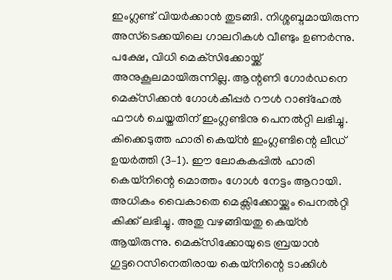ഇംഗ്ലണ്ട് വിയർക്കാൻ തുടങ്ങി. നിശ്ശബ്ദമായിരുന്ന അസ്‌ടെക്കയിലെ ഗാലറികൾ വീണ്ടും ഉണർന്നു. പക്ഷേ, വിധി മെക്‌സിക്കോയ്ക്ക് അനുകൂലമായിരുന്നില്ല. ആന്റണി ഗോർഡനെ മെക്‌സിക്കൻ ഗോൾകീപ്പർ റൗൾ റാങ്‌ഹേൽ ഫൗൾ ചെയ്തതിന് ഇംഗ്ലണ്ടിനു പെനൽറ്റി ലഭിച്ചു. കിക്കെടുത്ത ഹാരി കെയ്‌ൻ ഇംഗ്ലണ്ടിന്റെ ലീഡ് ഉയർത്തി (3–1). ഈ ലോകകപ്പിൽ ഹാരി കെയ്‌നിന്റെ മൊത്തം ഗോൾ നേട്ടം ആറായി. അധികം വൈകാതെ മെക്സിക്കോയ്ക്കും പെനൽറ്റി കിക്ക് ലഭിച്ചു. അതു വഴങ്ങിയതു കെയ്ൻ ആയിരുന്നു. മെക്‌സിക്കോയുടെ ബ്രയാൻ ഗുട്ടറെസിനെതിരായ കെയ്‌നിന്റെ ടാക്കിൾ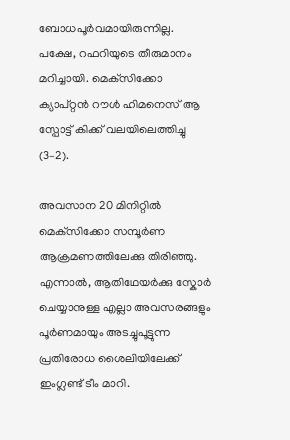ബോധപൂർവമായിരുന്നില്ല. പക്ഷേ, റഫറിയുടെ തീരുമാനം മറിച്ചായി. മെക്‌സിക്കോ ക്യാപ്റ്റൻ റൗൾ ഹിമനെസ് ആ സ്പോട്ട് കിക്ക് വലയിലെത്തിച്ചു (3–2).

അവസാന 20 മിനിറ്റിൽ മെക്‌‌സിക്കോ സമ്പൂർണ ആക്രമണത്തിലേക്കു തിരിഞ്ഞു. എന്നാൽ, ആതിഥേയർക്കു സ്കോർ ചെയ്യാനുള്ള എല്ലാ അവസരങ്ങളും പൂർണമായും അടച്ചുപൂട്ടുന്ന പ്രതിരോധ ശൈലിയിലേക്ക് ഇംഗ്ലണ്ട് ടീം മാറി.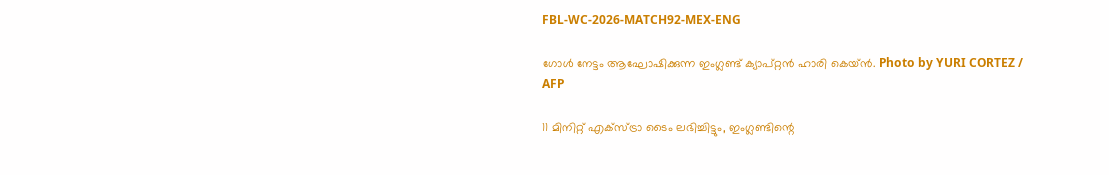FBL-WC-2026-MATCH92-MEX-ENG

ഗോൾ നേട്ടം ആഘോഷിക്കുന്ന ഇംഗ്ലണ്ട് ക്യാപ്റ്റൻ ഹാരി കെയ്ൻ. Photo by YURI CORTEZ / AFP

11 മിനിറ്റ് എക്സ്ട്രാ ടൈം ലഭിച്ചിട്ടും, ഇംഗ്ലണ്ടിന്റെ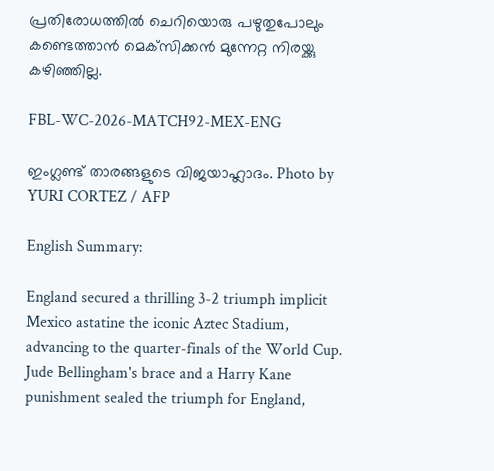പ്രതിരോധത്തിൽ ചെറിയൊരു പഴുതുപോലും കണ്ടെത്താൻ മെ‌ക്‌സിക്കൻ മുന്നേറ്റ നിരയ്ക്കു കഴിഞ്ഞില്ല.

FBL-WC-2026-MATCH92-MEX-ENG

ഇംഗ്ലണ്ട് താരങ്ങളുടെ വിജയാഹ്ലാദം. Photo by YURI CORTEZ / AFP

English Summary:

England secured a thrilling 3-2 triumph implicit Mexico astatine the iconic Aztec Stadium, advancing to the quarter-finals of the World Cup. Jude Bellingham's brace and a Harry Kane punishment sealed the triumph for England,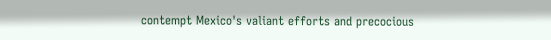contempt Mexico's valiant efforts and precocious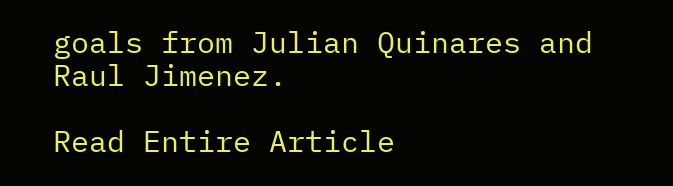goals from Julian Quinares and Raul Jimenez.

Read Entire Article